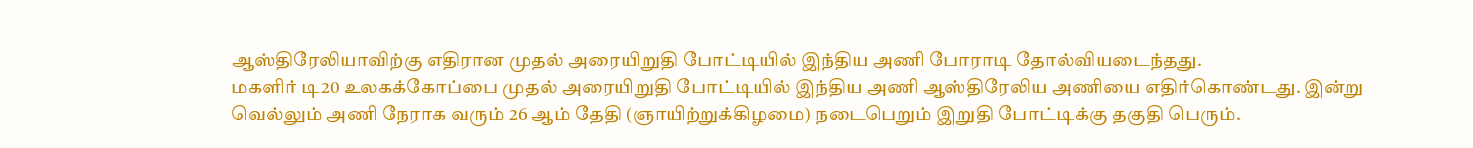ஆஸ்திரேலியாவிற்கு எதிரான முதல் அரையிறுதி போட்டியில் இந்திய அணி போராடி தோல்வியடைந்தது.
மகளிர் டி20 உலகக்கோப்பை முதல் அரையிறுதி போட்டியில் இந்திய அணி ஆஸ்திரேலிய அணியை எதிர்கொண்டது. இன்று வெல்லும் அணி நேராக வரும் 26 ஆம் தேதி (ஞாயிற்றுக்கிழமை) நடைபெறும் இறுதி போட்டிக்கு தகுதி பெரும்.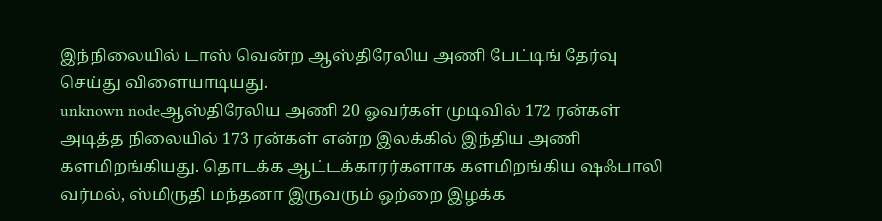இந்நிலையில் டாஸ் வென்ற ஆஸ்திரேலிய அணி பேட்டிங் தேர்வு செய்து விளையாடியது.
unknown nodeஆஸ்திரேலிய அணி 20 ஓவர்கள் முடிவில் 172 ரன்கள் அடித்த நிலையில் 173 ரன்கள் என்ற இலக்கில் இந்திய அணி களமிறங்கியது. தொடக்க ஆட்டக்காரர்களாக களமிறங்கிய ஷஃபாலி வர்மல், ஸ்மிருதி மந்தனா இருவரும் ஒற்றை இழக்க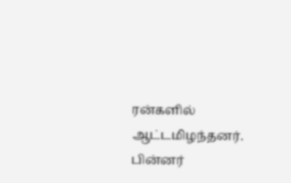ரன்களில் ஆட்டமிழந்தனர். பின்னர்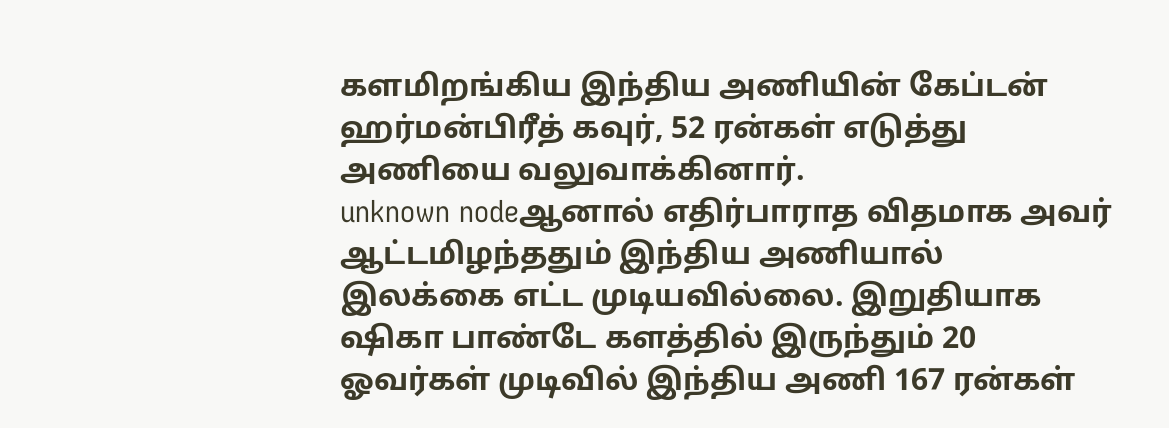களமிறங்கிய இந்திய அணியின் கேப்டன் ஹர்மன்பிரீத் கவுர், 52 ரன்கள் எடுத்து அணியை வலுவாக்கினார்.
unknown nodeஆனால் எதிர்பாராத விதமாக அவர் ஆட்டமிழந்ததும் இந்திய அணியால் இலக்கை எட்ட முடியவில்லை. இறுதியாக ஷிகா பாண்டே களத்தில் இருந்தும் 20 ஓவர்கள் முடிவில் இந்திய அணி 167 ரன்கள்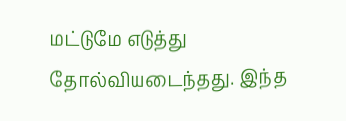மட்டுமே எடுத்து தோல்வியடைந்தது. இந்த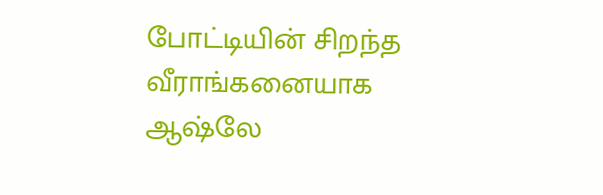போட்டியின் சிறந்த வீராங்கனையாக ஆஷ்லே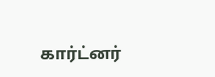கார்ட்னர்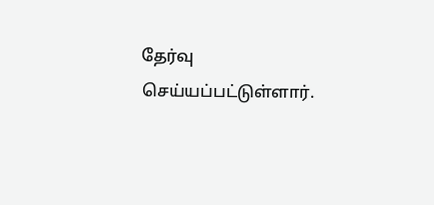தேர்வு செய்யப்பட்டுள்ளார்.